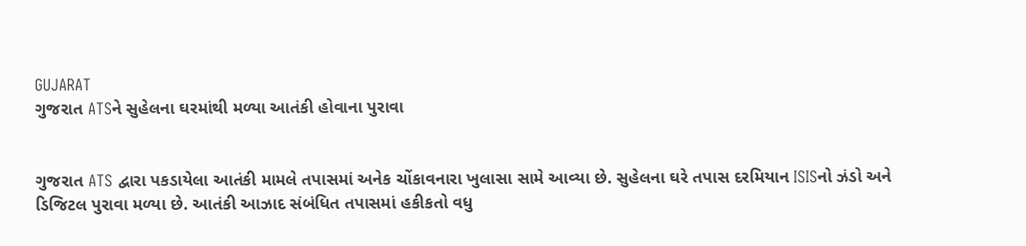GUJARAT
ગુજરાત ATSને સુહેલના ઘરમાંથી મળ્યા આતંકી હોવાના પુરાવા


ગુજરાત ATS દ્વારા પકડાયેલા આતંકી મામલે તપાસમાં અનેક ચોંકાવનારા ખુલાસા સામે આવ્યા છે. સુહેલના ઘરે તપાસ દરમિયાન ISISનો ઝંડો અને ડિજિટલ પુરાવા મળ્યા છે. આતંકી આઝાદ સંબંધિત તપાસમાં હકીકતો વધુ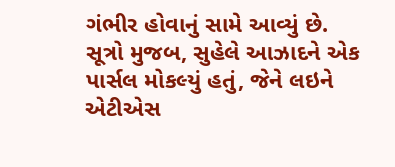ગંભીર હોવાનું સામે આવ્યું છે.
સૂત્રો મુજબ, સુહેલે આઝાદને એક પાર્સલ મોકલ્યું હતું, જેને લઇને એટીએસ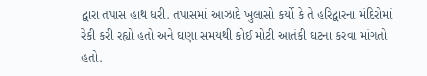દ્વારા તપાસ હાથ ધરી. તપાસમાં આઝાદે ખુલાસો કર્યો કે તે હરિદ્વારના મંદિરોમાં રેકી કરી રહ્યો હતો અને ઘણા સમયથી કોઈ મોટી આતંકી ઘટના કરવા માંગતો હતો.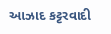આઝાદ કટ્ટરવાદી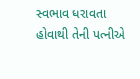સ્વભાવ ધરાવતા હોવાથી તેની પત્નીએ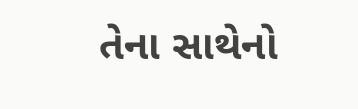તેના સાથેનો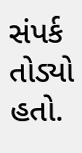સંપર્ક તોડ્યો હતો.